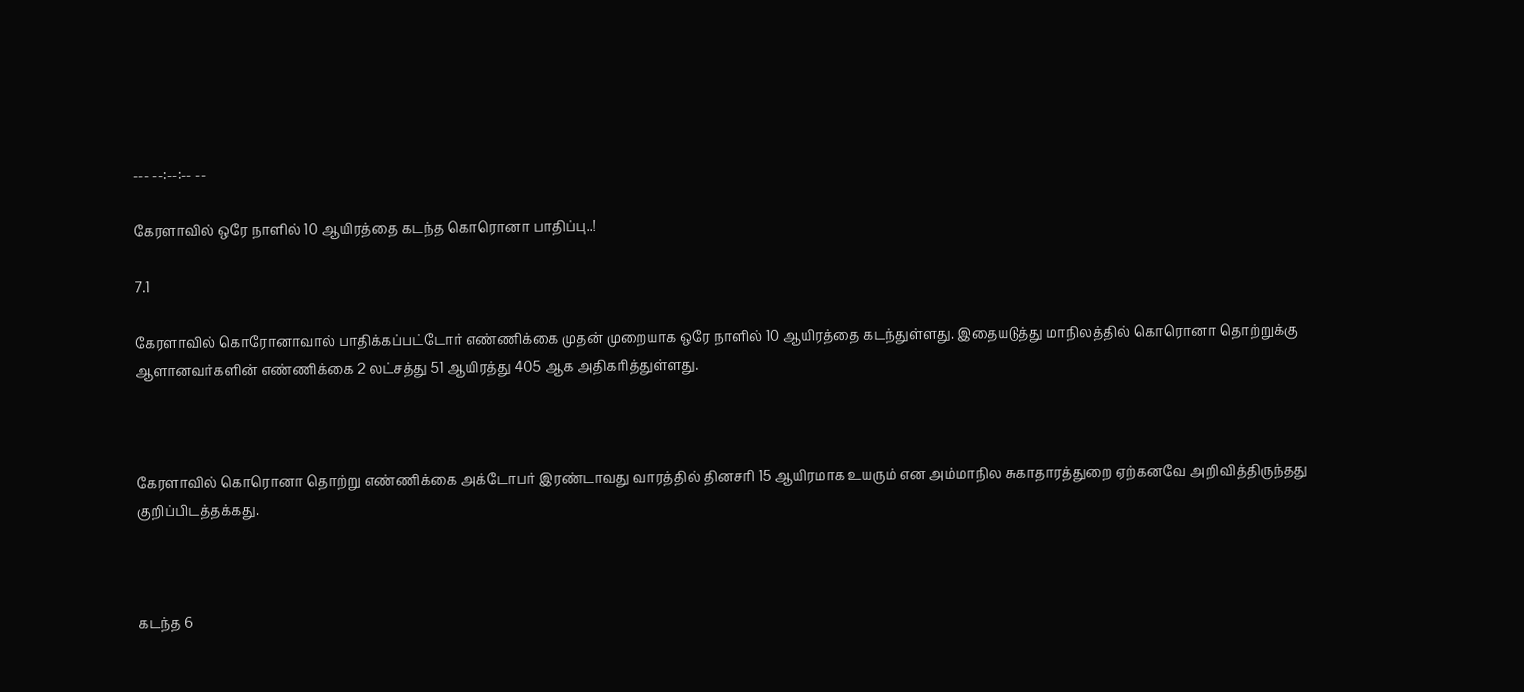--- --:--:-- --

கேரளாவில் ஒரே நாளில் 10 ஆயிரத்தை கடந்த கொரொனா பாதிப்பு..!

7.1

கேரளாவில் கொரோனாவால் பாதிக்கப்பட்டோர் எண்ணிக்கை முதன் முறையாக ஒரே நாளில் 10 ஆயிரத்தை கடந்துள்ளது. இதையடுத்து மாநிலத்தில் கொரொனா தொற்றுக்கு ஆளானவர்களின் எண்ணிக்கை 2 லட்சத்து 51 ஆயிரத்து 405 ஆக அதிகரித்துள்ளது.



கேரளாவில் கொரொனா தொற்று எண்ணிக்கை அக்டோபர் இரண்டாவது வாரத்தில் தினசரி 15 ஆயிரமாக உயரும் என அம்மாநில சுகாதாரத்துறை ஏற்கனவே அறிவித்திருந்தது குறிப்பிடத்தக்கது.



கடந்த 6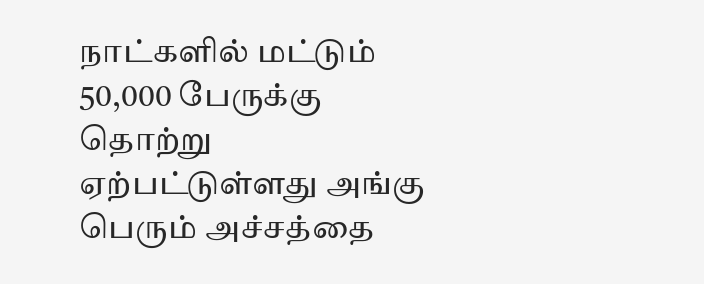நாட்களில் மட்டும் 50,000 பேருக்கு தொற்று ஏற்பட்டுள்ளது அங்கு பெரும் அச்சத்தை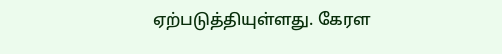ஏற்படுத்தியுள்ளது. கேரள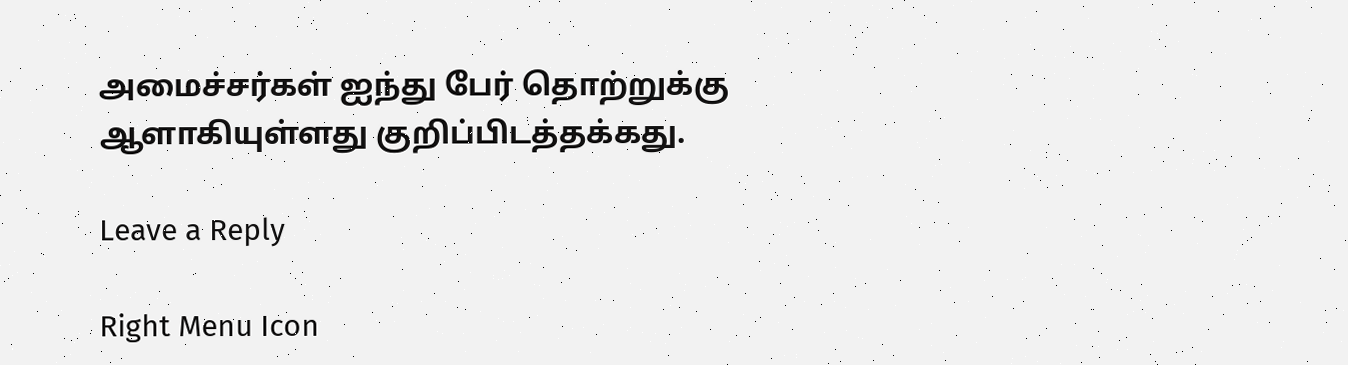அமைச்சர்கள் ஐந்து பேர் தொற்றுக்கு ஆளாகியுள்ளது குறிப்பிடத்தக்கது.

Leave a Reply

Right Menu Icon